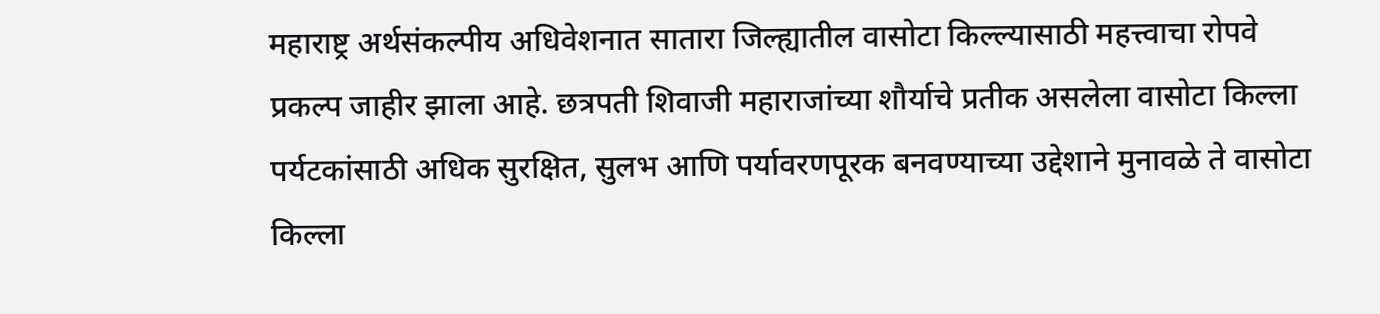महाराष्ट्र अर्थसंकल्पीय अधिवेशनात सातारा जिल्ह्यातील वासोटा किल्ल्यासाठी महत्त्वाचा रोपवे प्रकल्प जाहीर झाला आहे. छत्रपती शिवाजी महाराजांच्या शौर्याचे प्रतीक असलेला वासोटा किल्ला पर्यटकांसाठी अधिक सुरक्षित, सुलभ आणि पर्यावरणपूरक बनवण्याच्या उद्देशाने मुनावळे ते वासोटा किल्ला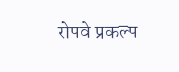रोपवे प्रकल्प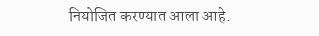नियोजित करण्यात आला आहे.